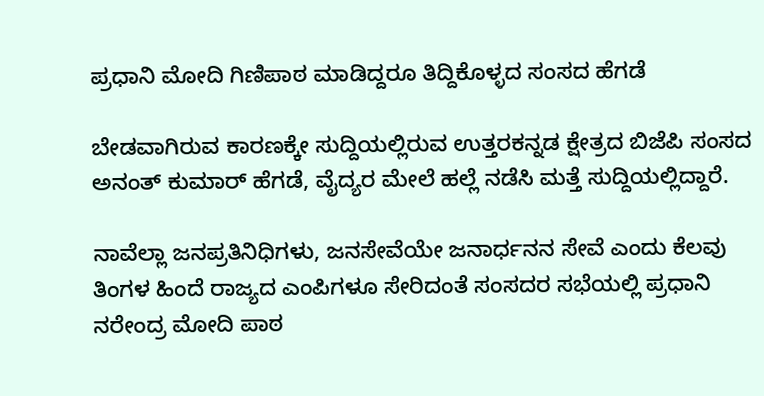ಪ್ರಧಾನಿ ಮೋದಿ ಗಿಣಿಪಾಠ ಮಾಡಿದ್ದರೂ ತಿದ್ದಿಕೊಳ್ಳದ ಸಂಸದ ಹೆಗಡೆ

ಬೇಡವಾಗಿರುವ ಕಾರಣಕ್ಕೇ ಸುದ್ದಿಯಲ್ಲಿರುವ ಉತ್ತರಕನ್ನಡ ಕ್ಷೇತ್ರದ ಬಿಜೆಪಿ ಸಂಸದ ಅನಂತ್ ಕುಮಾರ್ ಹೆಗಡೆ, ವೈದ್ಯರ ಮೇಲೆ ಹಲ್ಲೆ ನಡೆಸಿ ಮತ್ತೆ ಸುದ್ದಿಯಲ್ಲಿದ್ದಾರೆ.

ನಾವೆಲ್ಲಾ ಜನಪ್ರತಿನಿಧಿಗಳು, ಜನಸೇವೆಯೇ ಜನಾರ್ಧನನ ಸೇವೆ ಎಂದು ಕೆಲವು ತಿಂಗಳ ಹಿಂದೆ ರಾಜ್ಯದ ಎಂಪಿಗಳೂ ಸೇರಿದಂತೆ ಸಂಸದರ ಸಭೆಯಲ್ಲಿ ಪ್ರಧಾನಿ ನರೇಂದ್ರ ಮೋದಿ ಪಾಠ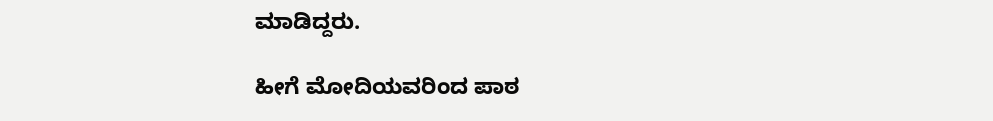ಮಾಡಿದ್ದರು.

ಹೀಗೆ ಮೋದಿಯವರಿಂದ ಪಾಠ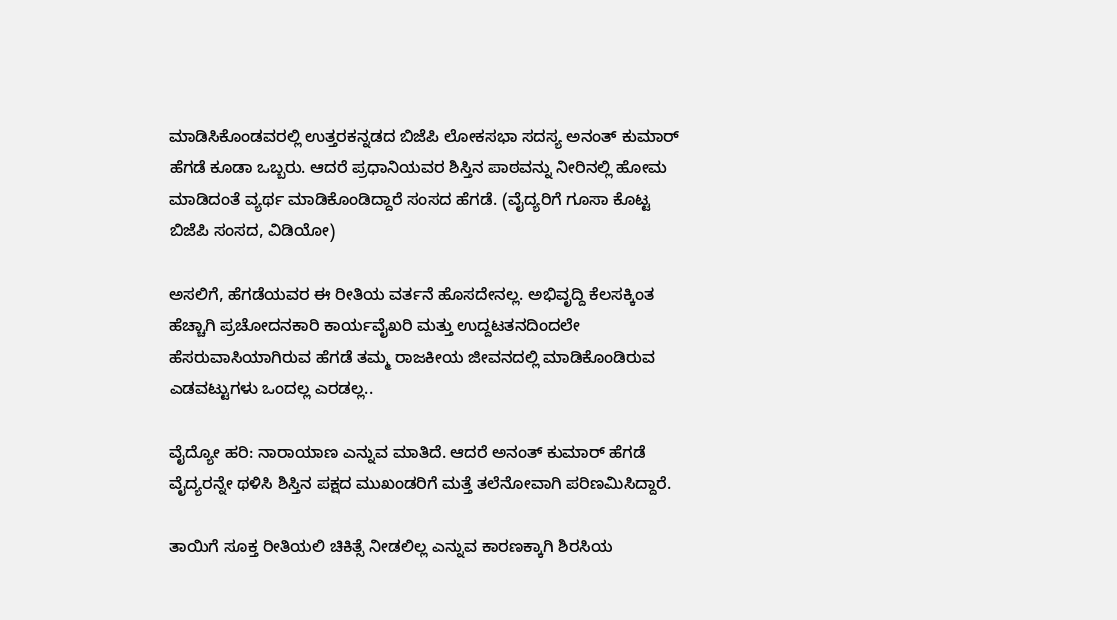ಮಾಡಿಸಿಕೊಂಡವರಲ್ಲಿ ಉತ್ತರಕನ್ನಡದ ಬಿಜೆಪಿ ಲೋಕಸಭಾ ಸದಸ್ಯ ಅನಂತ್ ಕುಮಾರ್ ಹೆಗಡೆ ಕೂಡಾ ಒಬ್ಬರು. ಆದರೆ ಪ್ರಧಾನಿಯವರ ಶಿಸ್ತಿನ ಪಾಠವನ್ನು ನೀರಿನಲ್ಲಿ ಹೋಮ ಮಾಡಿದಂತೆ ವ್ಯರ್ಥ ಮಾಡಿಕೊಂಡಿದ್ದಾರೆ ಸಂಸದ ಹೆಗಡೆ. (ವೈದ್ಯರಿಗೆ ಗೂಸಾ ಕೊಟ್ಟ ಬಿಜೆಪಿ ಸಂಸದ, ವಿಡಿಯೋ)

ಅಸಲಿಗೆ, ಹೆಗಡೆಯವರ ಈ ರೀತಿಯ ವರ್ತನೆ ಹೊಸದೇನಲ್ಲ. ಅಭಿವೃದ್ದಿ ಕೆಲಸಕ್ಕಿಂತ ಹೆಚ್ಚಾಗಿ ಪ್ರಚೋದನಕಾರಿ ಕಾರ್ಯವೈಖರಿ ಮತ್ತು ಉದ್ದಟತನದಿಂದಲೇ ಹೆಸರುವಾಸಿಯಾಗಿರುವ ಹೆಗಡೆ ತಮ್ಮ ರಾಜಕೀಯ ಜೀವನದಲ್ಲಿ ಮಾಡಿಕೊಂಡಿರುವ ಎಡವಟ್ಟುಗಳು ಒಂದಲ್ಲ ಎರಡಲ್ಲ..

ವೈದ್ಯೋ ಹರಿ: ನಾರಾಯಾಣ ಎನ್ನುವ ಮಾತಿದೆ. ಆದರೆ ಅನಂತ್ ಕುಮಾರ್ ಹೆಗಡೆ ವೈದ್ಯರನ್ನೇ ಥಳಿಸಿ ಶಿಸ್ತಿನ ಪಕ್ಷದ ಮುಖಂಡರಿಗೆ ಮತ್ತೆ ತಲೆನೋವಾಗಿ ಪರಿಣಮಿಸಿದ್ದಾರೆ.

ತಾಯಿಗೆ ಸೂಕ್ತ ರೀತಿಯಲಿ ಚಿಕಿತ್ಸೆ ನೀಡಲಿಲ್ಲ ಎನ್ನುವ ಕಾರಣಕ್ಕಾಗಿ ಶಿರಸಿಯ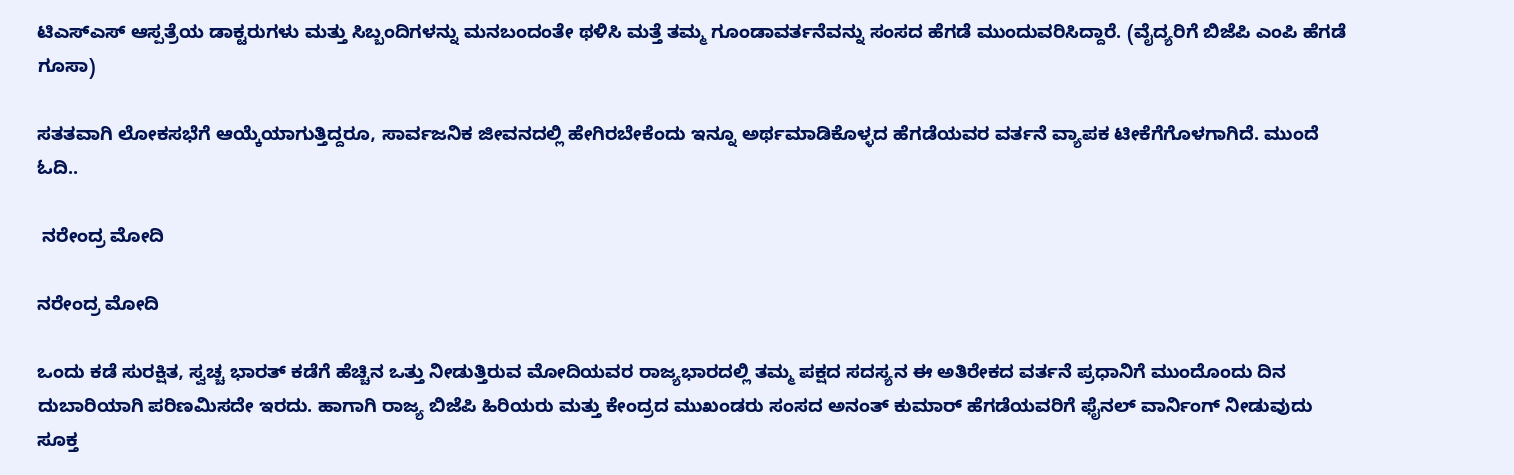ಟಿಎಸ್ಎಸ್ ಆಸ್ಪತ್ರೆಯ ಡಾಕ್ಟರುಗಳು ಮತ್ತು ಸಿಬ್ಬಂದಿಗಳನ್ನು ಮನಬಂದಂತೇ ಥಳಿಸಿ ಮತ್ತೆ ತಮ್ಮ ಗೂಂಡಾವರ್ತನೆವನ್ನು ಸಂಸದ ಹೆಗಡೆ ಮುಂದುವರಿಸಿದ್ದಾರೆ. (ವೈದ್ಯರಿಗೆ ಬಿಜೆಪಿ ಎಂಪಿ ಹೆಗಡೆ ಗೂಸಾ)

ಸತತವಾಗಿ ಲೋಕಸಭೆಗೆ ಆಯ್ಕೆಯಾಗುತ್ತಿದ್ದರೂ, ಸಾರ್ವಜನಿಕ ಜೀವನದಲ್ಲಿ ಹೇಗಿರಬೇಕೆಂದು ಇನ್ನೂ ಅರ್ಥಮಾಡಿಕೊಳ್ಳದ ಹೆಗಡೆಯವರ ವರ್ತನೆ ವ್ಯಾಪಕ ಟೀಕೆಗೆಗೊಳಗಾಗಿದೆ. ಮುಂದೆ ಓದಿ..

 ನರೇಂದ್ರ ಮೋದಿ

ನರೇಂದ್ರ ಮೋದಿ

ಒಂದು ಕಡೆ ಸುರಕ್ಷಿತ, ಸ್ವಚ್ಚ ಭಾರತ್ ಕಡೆಗೆ ಹೆಚ್ಚಿನ ಒತ್ತು ನೀಡುತ್ತಿರುವ ಮೋದಿಯವರ ರಾಜ್ಯಭಾರದಲ್ಲಿ ತಮ್ಮ ಪಕ್ಷದ ಸದಸ್ಯನ ಈ ಅತಿರೇಕದ ವರ್ತನೆ ಪ್ರಧಾನಿಗೆ ಮುಂದೊಂದು ದಿನ ದುಬಾರಿಯಾಗಿ ಪರಿಣಮಿಸದೇ ಇರದು. ಹಾಗಾಗಿ ರಾಜ್ಯ ಬಿಜೆಪಿ ಹಿರಿಯರು ಮತ್ತು ಕೇಂದ್ರದ ಮುಖಂಡರು ಸಂಸದ ಅನಂತ್ ಕುಮಾರ್ ಹೆಗಡೆಯವರಿಗೆ ಫೈನಲ್ ವಾರ್ನಿಂಗ್ ನೀಡುವುದು ಸೂಕ್ತ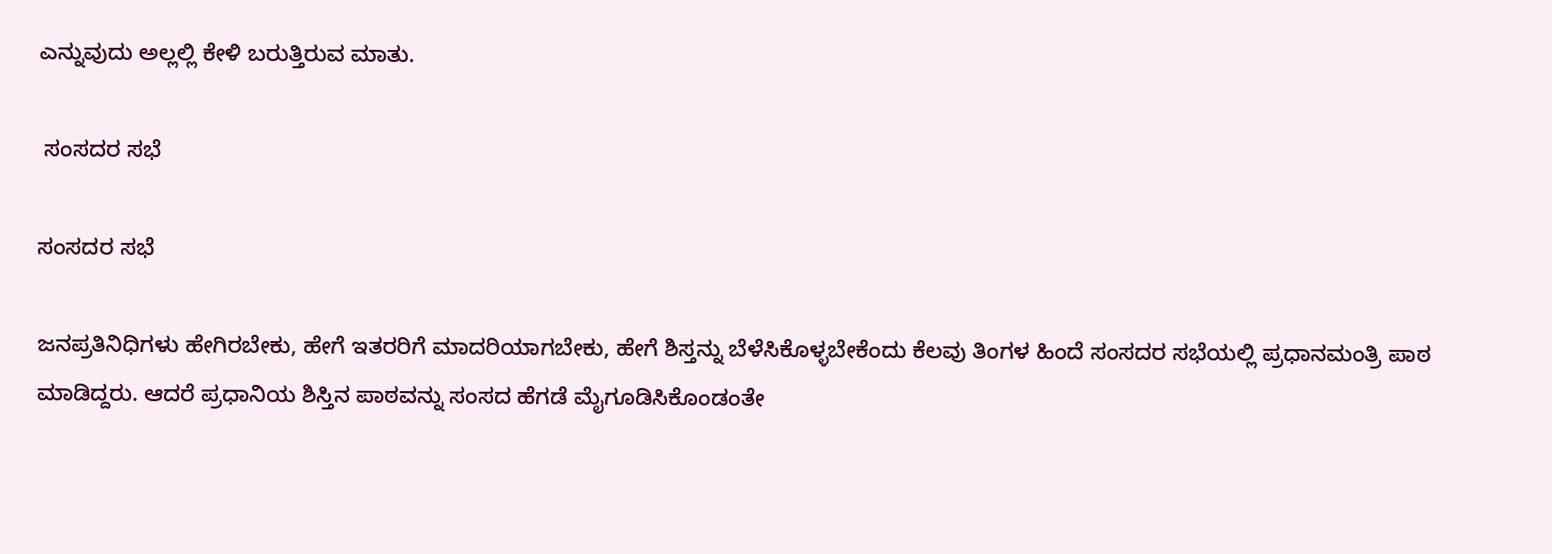ಎನ್ನುವುದು ಅಲ್ಲಲ್ಲಿ ಕೇಳಿ ಬರುತ್ತಿರುವ ಮಾತು.

 ಸಂಸದರ ಸಭೆ

ಸಂಸದರ ಸಭೆ

ಜನಪ್ರತಿನಿಧಿಗಳು ಹೇಗಿರಬೇಕು, ಹೇಗೆ ಇತರರಿಗೆ ಮಾದರಿಯಾಗಬೇಕು, ಹೇಗೆ ಶಿಸ್ತನ್ನು ಬೆಳೆಸಿಕೊಳ್ಳಬೇಕೆಂದು ಕೆಲವು ತಿಂಗಳ ಹಿಂದೆ ಸಂಸದರ ಸಭೆಯಲ್ಲಿ ಪ್ರಧಾನಮಂತ್ರಿ ಪಾಠ ಮಾಡಿದ್ದರು. ಆದರೆ ಪ್ರಧಾನಿಯ ಶಿಸ್ತಿನ ಪಾಠವನ್ನು ಸಂಸದ ಹೆಗಡೆ ಮೈಗೂಡಿಸಿಕೊಂಡಂತೇ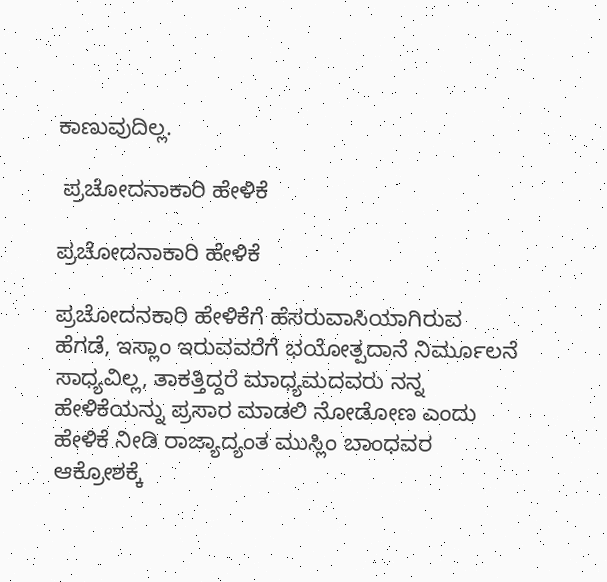ಕಾಣುವುದಿಲ್ಲ.

 ಪ್ರಚೋದನಾಕಾರಿ ಹೇಳಿಕೆ

ಪ್ರಚೋದನಾಕಾರಿ ಹೇಳಿಕೆ

ಪ್ರಚೋದನಕಾರಿ ಹೇಳಿಕೆಗೆ ಹೆಸರುವಾಸಿಯಾಗಿರುವ ಹೆಗಡೆ, ಇಸ್ಲಾಂ ಇರುವವರೆಗೆ ಭಯೋತ್ಪದಾನೆ ನಿರ್ಮೂಲನೆ ಸಾಧ್ಯವಿಲ್ಲ, ತಾಕತ್ತಿದ್ದರೆ ಮಾಧ್ಯಮದವರು ನನ್ನ ಹೇಳಿಕೆಯನ್ನು ಪ್ರಸಾರ ಮಾಡಲಿ ನೋಡೋಣ ಎಂದು ಹೇಳಿಕೆ ನೀಡಿ ರಾಜ್ಯಾದ್ಯಂತ ಮುಸ್ಲಿಂ ಬಾಂಧವರ ಆಕ್ರೋಶಕ್ಕೆ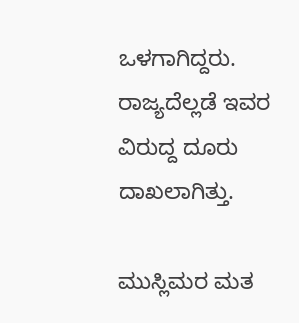ಒಳಗಾಗಿದ್ದರು. ರಾಜ್ಯದೆಲ್ಲಡೆ ಇವರ ವಿರುದ್ದ ದೂರು ದಾಖಲಾಗಿತ್ತು.

ಮುಸ್ಲಿಮರ ಮತ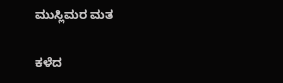ಮುಸ್ಲಿಮರ ಮತ

ಕಳೆದ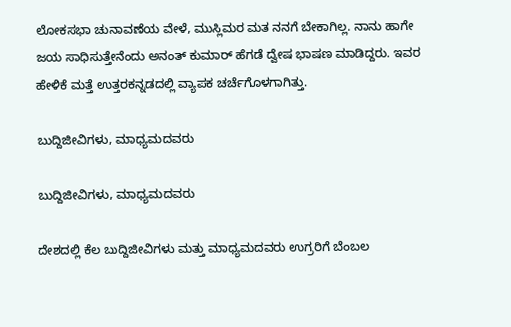ಲೋಕಸಭಾ ಚುನಾವಣೆಯ ವೇಳೆ, ಮುಸ್ಲಿಮರ ಮತ ನನಗೆ ಬೇಕಾಗಿಲ್ಲ. ನಾನು ಹಾಗೇ ಜಯ ಸಾಧಿಸುತ್ತೇನೆಂದು ಅನಂತ್ ಕುಮಾರ್ ಹೆಗಡೆ ದ್ವೇಷ ಭಾಷಣ ಮಾಡಿದ್ದರು. ಇವರ ಹೇಳಿಕೆ ಮತ್ತೆ ಉತ್ತರಕನ್ನಡದಲ್ಲಿ ವ್ಯಾಪಕ ಚರ್ಚೆಗೊಳಗಾಗಿತ್ತು.

ಬುದ್ದಿಜೀವಿಗಳು, ಮಾಧ್ಯಮದವರು

ಬುದ್ದಿಜೀವಿಗಳು, ಮಾಧ್ಯಮದವರು

ದೇಶದಲ್ಲಿ ಕೆಲ ಬುದ್ದಿಜೀವಿಗಳು ಮತ್ತು ಮಾಧ್ಯಮದವರು ಉಗ್ರರಿಗೆ ಬೆಂಬಲ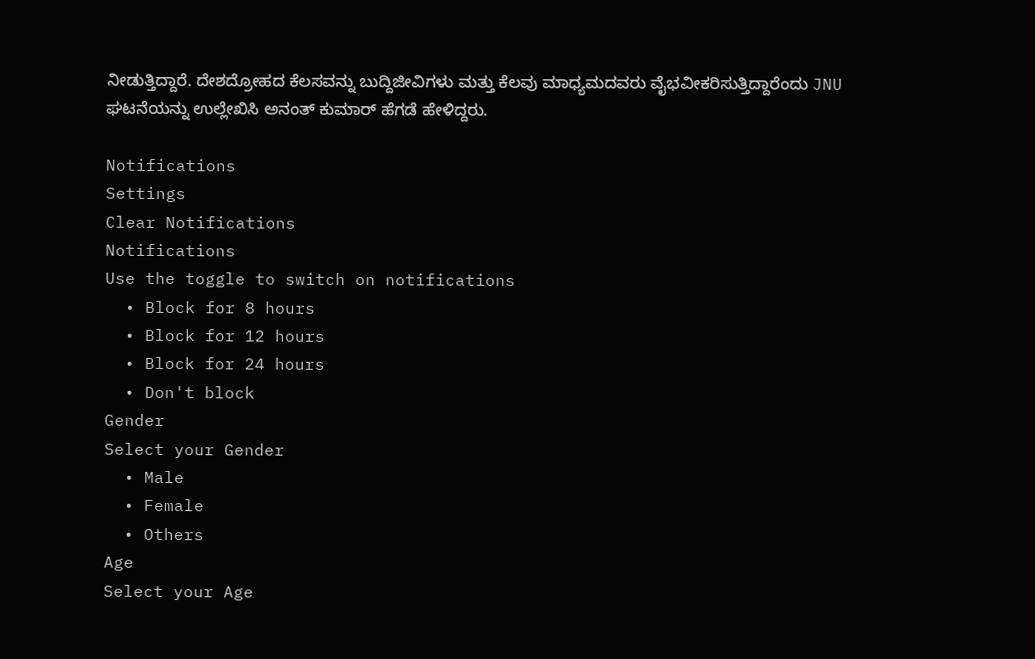ನೀಡುತ್ತಿದ್ದಾರೆ. ದೇಶದ್ರೋಹದ ಕೆಲಸವನ್ನು ಬುದ್ದಿಜೀವಿಗಳು ಮತ್ತು ಕೆಲವು ಮಾಧ್ಯಮದವರು ವೈಭವೀಕರಿಸುತ್ತಿದ್ದಾರೆಂದು JNU ಘಟನೆಯನ್ನು ಉಲ್ಲೇಖಿಸಿ ಅನಂತ್ ಕುಮಾರ್ ಹೆಗಡೆ ಹೇಳಿದ್ದರು.

Notifications
Settings
Clear Notifications
Notifications
Use the toggle to switch on notifications
  • Block for 8 hours
  • Block for 12 hours
  • Block for 24 hours
  • Don't block
Gender
Select your Gender
  • Male
  • Female
  • Others
Age
Select your Age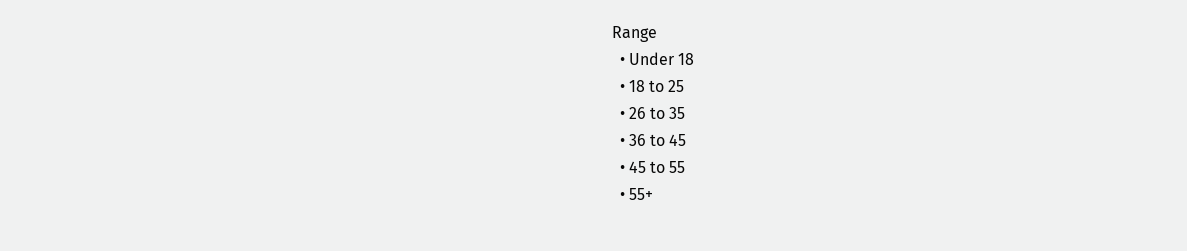Range
  • Under 18
  • 18 to 25
  • 26 to 35
  • 36 to 45
  • 45 to 55
  • 55+